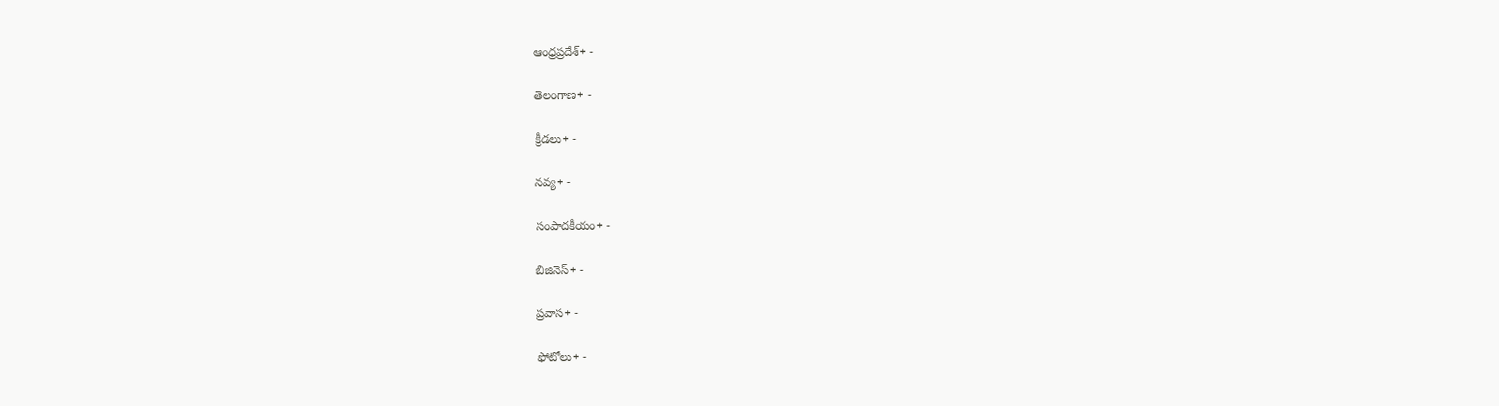ఆంధ్రప్రదేశ్+ -

తెలంగాణ+ -

క్రీడలు+ -

నవ్య+ -

సంపాదకీయం+ -

బిజినెస్+ -

ప్రవాస+ -

ఫోటోలు+ -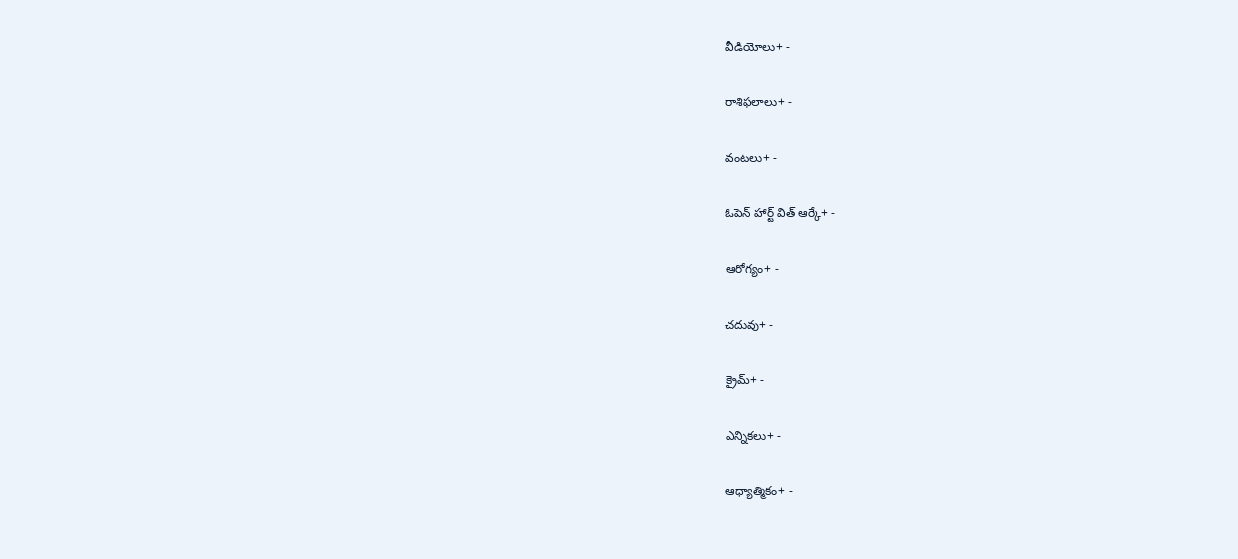వీడియోలు+ -

రాశిఫలాలు+ -

వంటలు+ -

ఓపెన్ హార్ట్ విత్ ఆర్కే+ -

ఆరోగ్యం+ -

చదువు+ -

క్రైమ్+ -

ఎన్నికలు+ -

ఆధ్యాత్మికం+ -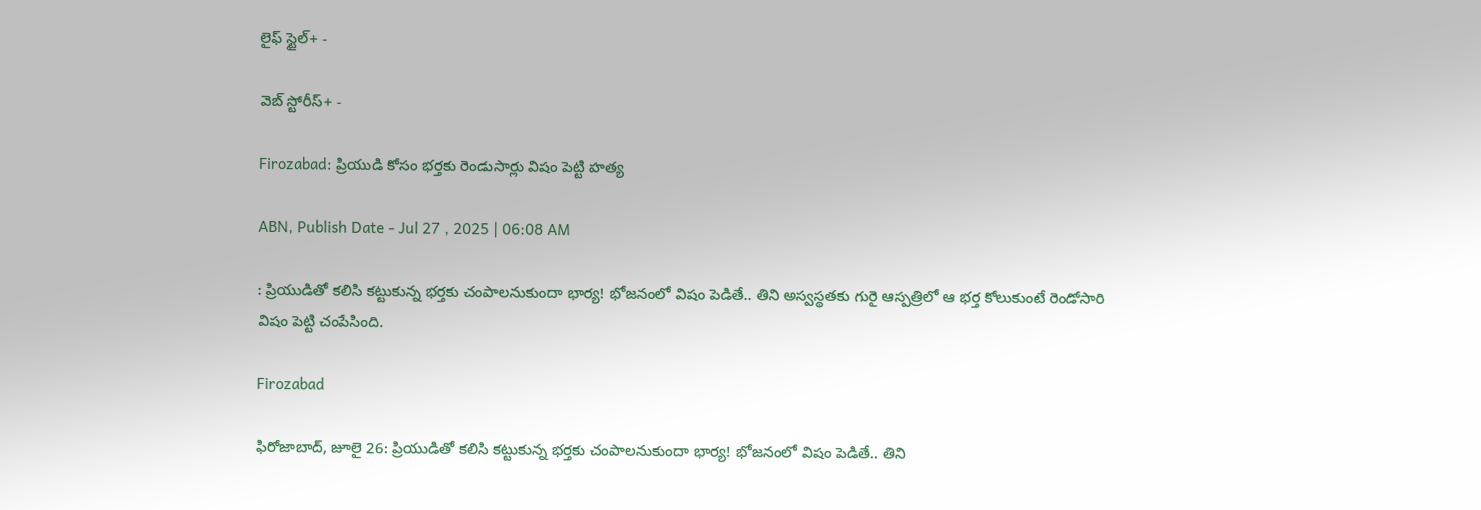లైఫ్ స్టైల్+ -

వెబ్ స్టోరీస్+ -

Firozabad: ప్రియుడి కోసం భర్తకు రెండుసార్లు విషం పెట్టి హత్య

ABN, Publish Date - Jul 27 , 2025 | 06:08 AM

: ప్రియుడితో కలిసి కట్టుకున్న భర్తకు చంపాలనుకుందా భార్య! భోజనంలో విషం పెడితే.. తిని అస్వస్థతకు గురై ఆస్పత్రిలో ఆ భర్త కోలుకుంటే రెండోసారి విషం పెట్టి చంపేసింది.

Firozabad

ఫిరోజాబాద్‌, జూలై 26: ప్రియుడితో కలిసి కట్టుకున్న భర్తకు చంపాలనుకుందా భార్య! భోజనంలో విషం పెడితే.. తిని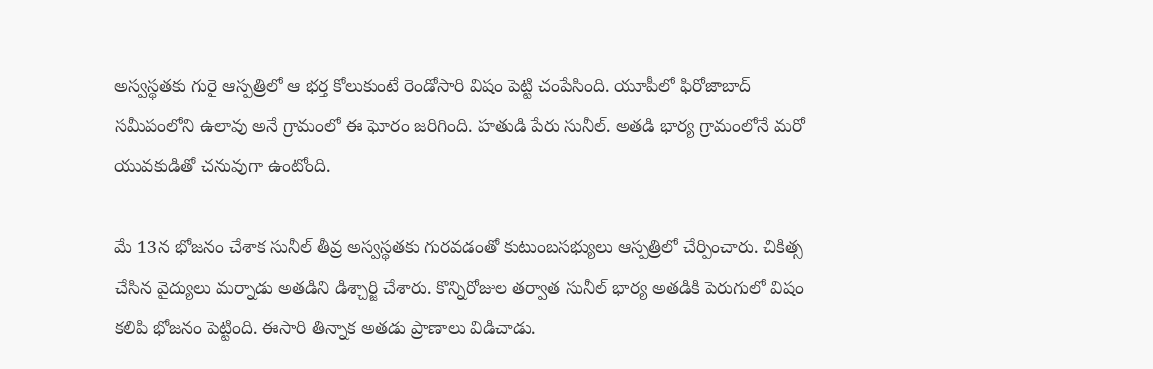అస్వస్థతకు గురై ఆస్పత్రిలో ఆ భర్త కోలుకుంటే రెండోసారి విషం పెట్టి చంపేసింది. యూపీలో ఫిరోజాబాద్‌ సమీపంలోని ఉలావు అనే గ్రామంలో ఈ ఘోరం జరిగింది. హతుడి పేరు సునీల్‌. అతడి భార్య గ్రామంలోనే మరో యువకుడితో చనువుగా ఉంటోంది.

మే 13న భోజనం చేశాక సునీల్‌ తీవ్ర అస్వస్థతకు గురవడంతో కుటుంబసభ్యులు ఆస్పత్రిలో చేర్పించారు. చికిత్స చేసిన వైద్యులు మర్నాడు అతడిని డిశ్చార్జి చేశారు. కొన్నిరోజుల తర్వాత సునీల్‌ భార్య అతడికి పెరుగులో విషం కలిపి భోజనం పెట్టింది. ఈసారి తిన్నాక అతడు ప్రాణాలు విడిచాడు.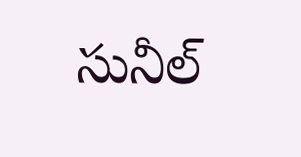సునీల్‌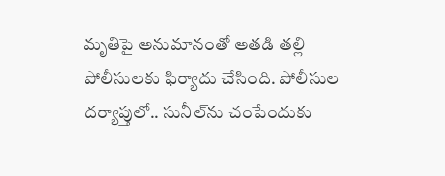మృతిపై అనుమానంతో అతడి తల్లి పోలీసులకు ఫిర్యాదు చేసింది. పోలీసుల దర్యాప్తులో.. సునీల్‌ను చంపేందుకు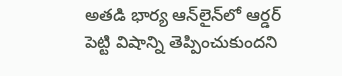అతడి భార్య ఆన్‌లైన్‌లో ఆర్డర్‌ పెట్టి విషాన్ని తెప్పించుకుందని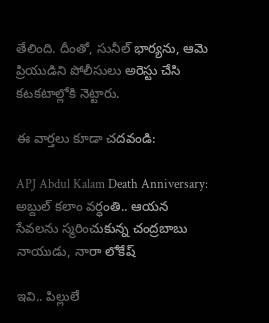తేలింది. దీంతో, సునీల్‌ భార్యను, ఆమె ప్రియుడిని పోలీసులు అరెస్టు చేసి కటకటాల్లోకి నెట్టారు.

ఈ వార్తలు కూడా చదవండి:

APJ Abdul Kalam Death Anniversary: అబ్దుల్ కలాం వర్ధంతి.. ఆయన సేవలను స్మరించుకున్న చంద్రబాబు నాయుడు, నారా లోకేష్

ఇవి.. పిల్లులే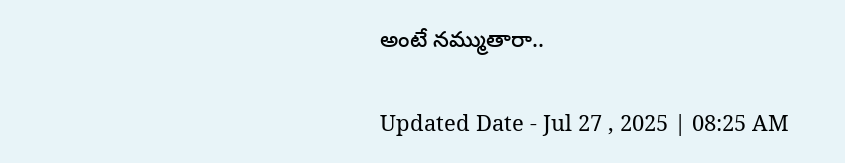అంటే నమ్ముతారా..

Updated Date - Jul 27 , 2025 | 08:25 AM